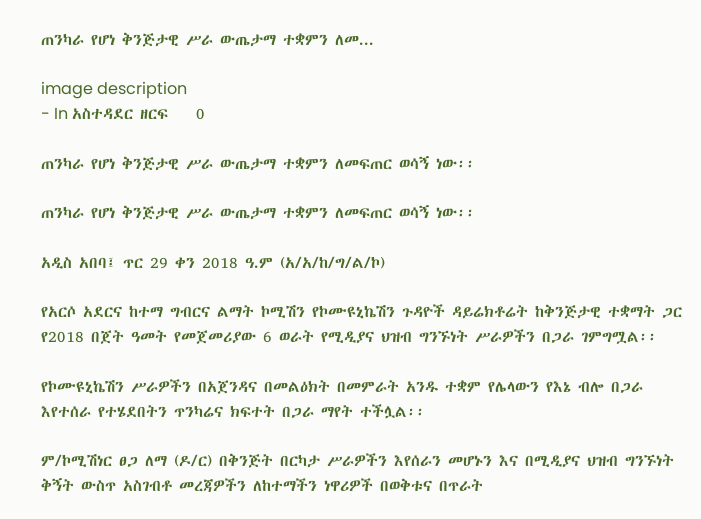ጠንካራ የሆነ ቅንጅታዊ ሥራ ውጤታማ ተቋምን ለመ...

image description
- In አስተዳደር ዘርፍ    0

ጠንካራ የሆነ ቅንጅታዊ ሥራ ውጤታማ ተቋምን ለመፍጠር ወሳኝ ነው፡፡

ጠንካራ የሆነ ቅንጅታዊ ሥራ ውጤታማ ተቋምን ለመፍጠር ወሳኝ ነው፡፡

አዲስ አበባ፤ ጥር 29 ቀን 2018 ዓ.ም (አ/አ/ከ/ግ/ል/ኮ)

የአርሶ አደርና ከተማ ግብርና ልማት ኮሚሽን የኮሙዩኒኬሽን ጉዳዮች ዳይሬክቶሬት ከቅንጅታዊ ተቋማት ጋር የ2018 በጀት ዓመት የመጀመሪያው 6 ወራት የሚዲያና ህዝብ ግንኙነት ሥራዎችን በጋራ ገምግሟል፡፡

የኮሙዩኒኬሽን ሥራዎችን በአጀንዳና በመልዕክት በመምራት አንዱ ተቋም የሌላውን የእኔ ብሎ በጋራ እየተሰራ የተሄደበትን ጥንካሬና ክፍተት በጋራ ማየት ተችሏል፡፡

ም/ኮሚሽነር ፀጋ ለማ (ዶ/ር) በቅንጅት በርካታ ሥራዎችን እየሰራን መሆኑን እና በሚዲያና ህዝብ ግንኙነት ቅኝት ውስጥ አስገብቶ መረጃዎችን ለከተማችን ነዋሪዎች በወቅቱና በጥራት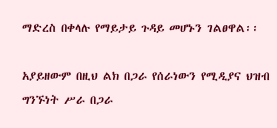ማድረስ በቀላሉ የማይታይ ጉዳይ መሆኑን ገልፀዋል፡፡

አያይዘውም በዚህ ልክ በጋራ የሰራነውን የሚዲያና ህዝብ ግንኙነት ሥራ በጋራ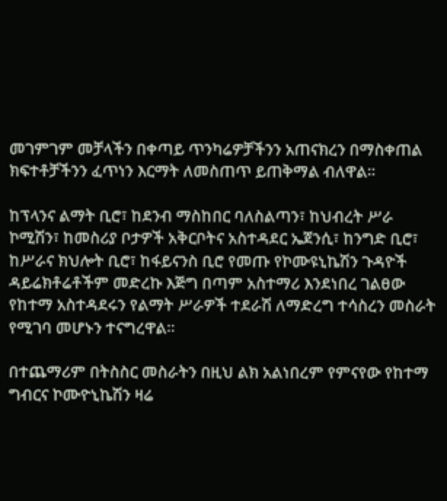መገምገም መቻላችን በቀጣይ ጥንካሬዎቻችንን አጠናክረን በማስቀጠል ክፍተቶቻችንን ፈጥነን እርማት ለመስጠጥ ይጠቅማል ብለዋል፡፡

ከፕላንና ልማት ቢሮ፣ ከደንብ ማስከበር ባለስልጣን፣ ከህብረት ሥራ ኮሚሽን፣ ከመስሪያ ቦታዎች አቅርቦትና አስተዳደር ኤጀንሲ፣ ከንግድ ቢሮ፣ ከሥራና ክህሎት ቢሮ፣ ከፋይናንስ ቢሮ የመጡ የኮሙዩኒኬሽን ጉዳዮች ዳይሬክቶሬቶችም መድረኩ እጅግ በጣም አስተማሪ እንደነበረ ገልፀው የከተማ አስተዳደሩን የልማት ሥራዎች ተደራሽ ለማድረግ ተሳስረን መስራት የሚገባ መሆኑን ተናግረዋል፡፡

በተጨማሪም በትስስር መስራትን በዚህ ልክ አልነበረም የምናየው የከተማ ግብርና ኮሙዮኒኬሽን ዛሬ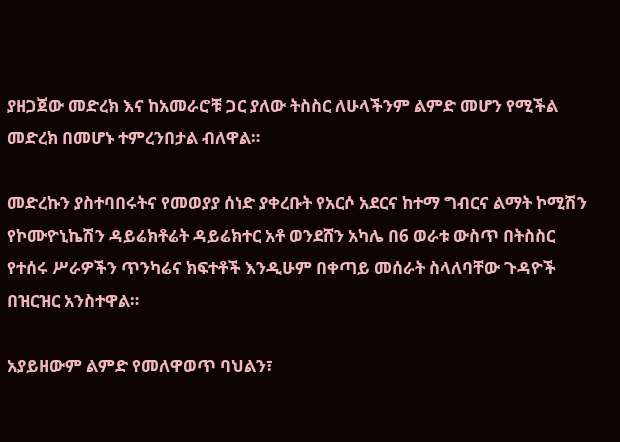ያዘጋጀው መድረክ እና ከአመራሮቹ ጋር ያለው ትስስር ለሁላችንም ልምድ መሆን የሚችል መድረክ በመሆኑ ተምረንበታል ብለዋል።

መድረኩን ያስተባበሩትና የመወያያ ሰነድ ያቀረቡት የአርሶ አደርና ከተማ ግብርና ልማት ኮሚሽን የኮሙዮኒኬሽን ዳይሬክቶሬት ዳይሬክተር አቶ ወንደሸን አካሌ በ6 ወራቱ ውስጥ በትስስር የተሰሩ ሥራዎችን ጥንካሬና ክፍተቶች እንዲሁም በቀጣይ መሰራት ስላለባቸው ጉዳዮች በዝርዝር አንስተዋል።

አያይዘውም ልምድ የመለዋወጥ ባህልን፣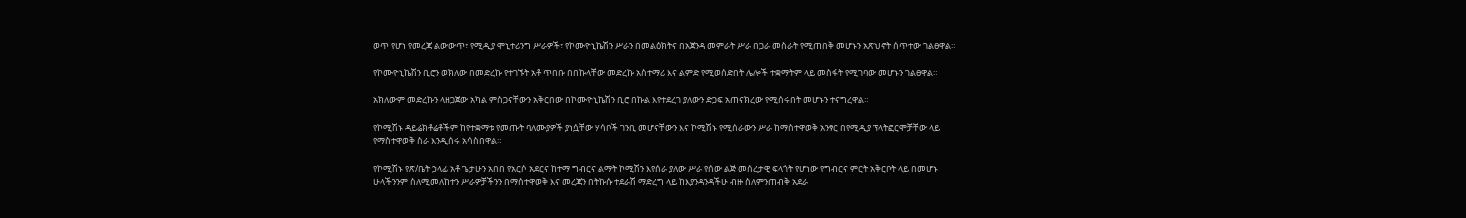ወጥ የሆነ የመረጃ ልውውጥ፣ የሚዲያ ሞኒተሪንግ ሥራዎች፣ የኮሙዮኒኬሽን ሥራን በመልዕክትና በአጀንዳ መምራት ሥራ በጋራ መስራት የሚጠበቅ መሆኑን አጽህኖት ሰጥተው ገልፀዋል።

የኮሙዮኒኬሽን ቢሮን ወክለው በመድረኩ የተገኙት አቶ ጥበቡ በበኩላቸው መድረኩ አስተማሪ እና ልምድ የሚወሰድበት ሌሎች ተቋማትም ላይ መስፋት የሚገባው መሆኑን ገልፀዋል።

አክለውም መድረኩን ላዘጋጀው አካል ምስጋናቸውን አቅርበው በኮሙዮኒኬሽን ቢሮ በኩል እየተደረገ ያለውን ድጋፍ አጠናክረው የሚሰሩበት መሆኑን ተናግረዋል።

የኮሚሽኑ ዳይሬክቶሬቶችም ከየተቋማቱ የመጡት ባለሙያዎች ያነሷቸው ሃሳቦች ገንቢ መሆናቸውን እና ኮሚሽኑ የሚሰራውን ሥራ ከማስተዋወቅ አንፃር በየሚዲያ ፕላትፎርሞቻቸው ላይ የማስተዋወቅ ስራ እንዲሰሩ አሳስበዋል።

የኮሚሽኑ የጽ/ቤት ኃላፊ አቶ ጌታሁን አበበ የአርሶ አደርና ከተማ ግብርና ልማት ኮሚሽን እየሰራ ያለው ሥራ የሰው ልጅ መሰረታዊ ፍላጎት የሆነው የግብርና ምርት አቅርቦት ላይ በመሆኑ ሁላችንንም ስለሚመለከተን ሥራዎቻችንን በማስተዋወቅ እና መረጃን በትኩሱ ተደራሽ ማድረግ ላይ ከእያንዳንዳችሁ ብዙ ስለምንጠብቅ አደራ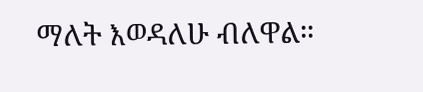ማለት እወዳለሁ ብለዋል።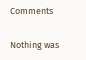Comments

Nothing was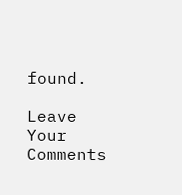found.

Leave Your Comments